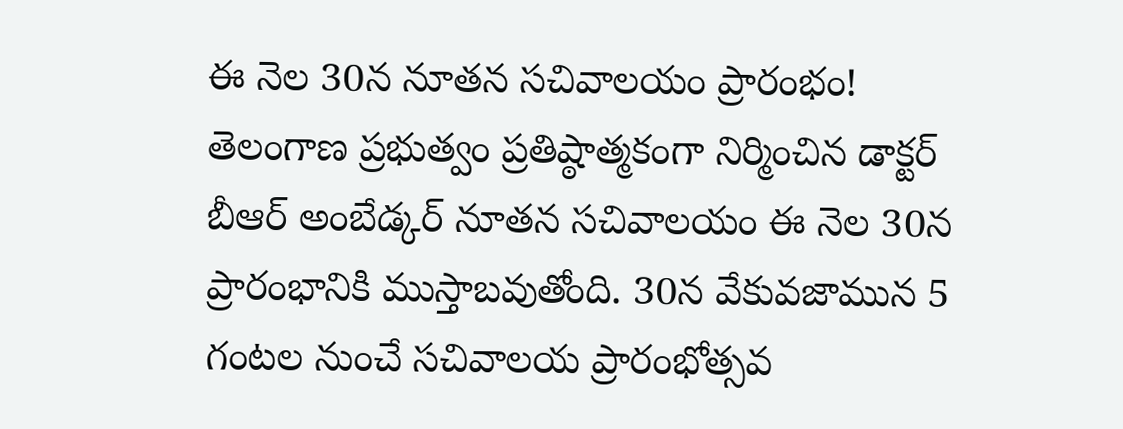ఈ నెల 30న నూతన సచివాలయం ప్రారంభం!
తెలంగాణ ప్రభుత్వం ప్రతిష్ఠాత్మకంగా నిర్మించిన డాక్టర్ బీఆర్ అంబేడ్కర్ నూతన సచివాలయం ఈ నెల 30న ప్రారంభానికి ముస్తాబవుతోంది. 30న వేకువజామున 5 గంటల నుంచే సచివాలయ ప్రారంభోత్సవ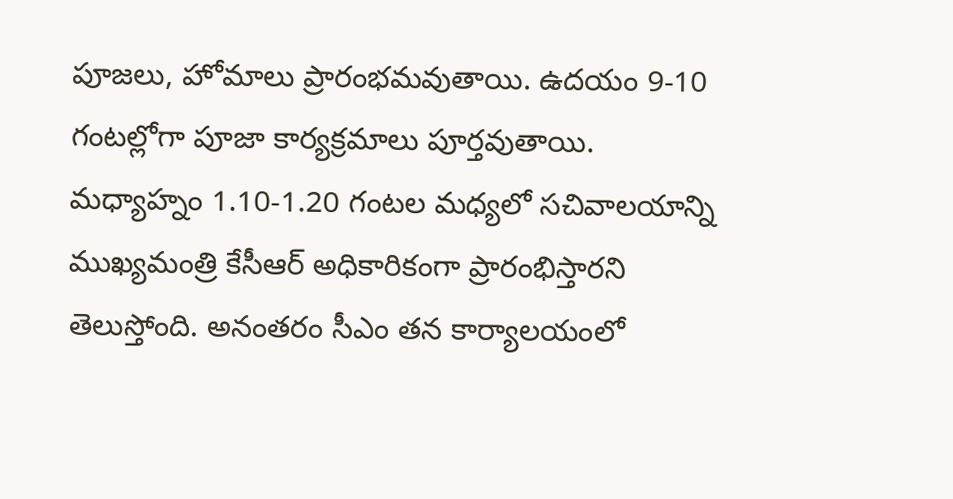పూజలు, హోమాలు ప్రారంభమవుతాయి. ఉదయం 9-10 గంటల్లోగా పూజా కార్యక్రమాలు పూర్తవుతాయి. మధ్యాహ్నం 1.10-1.20 గంటల మధ్యలో సచివాలయాన్ని ముఖ్యమంత్రి కేసీఆర్ అధికారికంగా ప్రారంభిస్తారని తెలుస్తోంది. అనంతరం సీఎం తన కార్యాలయంలో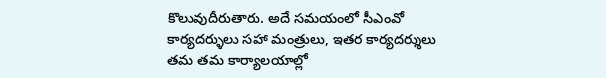కొలువుదీరుతారు. అదే సమయంలో సీఎంవో కార్యదర్ళులు సహా మంత్రులు, ఇతర కార్యదర్శులు తమ తమ కార్యాలయాల్లో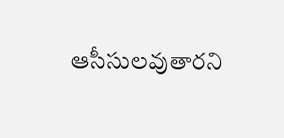ఆసీసులవుతారని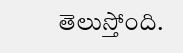తెలుస్తోంది.